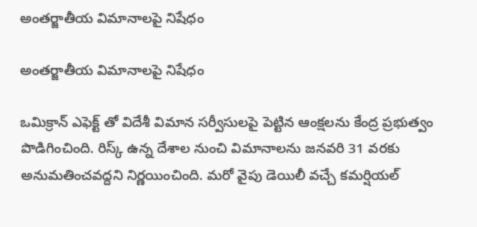అంతర్జాతీయ విమానాలపై నిషేధం

అంతర్జాతీయ విమానాలపై నిషేధం

ఒమిక్రాన్ ఎఫెక్ట్ తో విదేశీ విమాన సర్వీసులపై పెట్టిన ఆంక్షలను కేంద్ర ప్రభుత్వం పొడిగించింది. రిస్క్ ఉన్న దేశాల నుంచి విమానాలను జనవరి 31 వరకు అనుమతించవద్దని నిర్ణయించింది. మరో వైపు డెయిలీ వచ్చే కమర్షియల్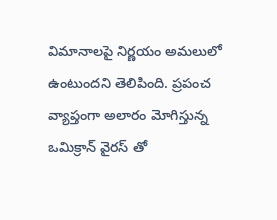విమానాలపై నిర్ణయం అమలులో ఉంటుందని తెలిపింది. ప్రపంచ వ్యాప్తంగా అలారం మోగిస్తున్న ఒమిక్రాన్ వైరస్ తో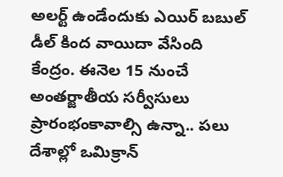అలర్ట్ ఉండేందుకు ఎయిర్ బబుల్ డీల్ కింద వాయిదా వేసింది కేంద్రం. ఈనెల 15 నుంచే అంతర్జాతీయ సర్వీసులు ప్రారంభంకావాల్సి ఉన్నా.. పలు దేశాల్లో ఒమిక్రాన్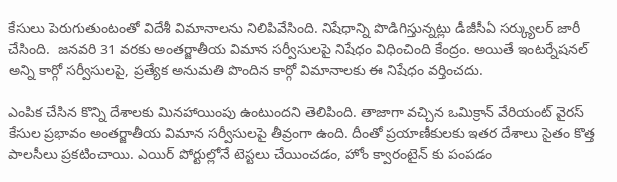కేసులు పెరుగుతుంటంతో విదేశీ విమానాలను నిలిపివేసింది. నిషేధాన్ని పొడిగిస్తున్నట్లు డీజీసీఏ సర్క్యులర్ జారీ చేసింది.  జనవరి 31 వరకు అంతర్జాతీయ విమాన సర్వీసులపై నిషేధం విధించింది కేంద్రం. అయితే ఇంటర్నేషనల్ అన్ని కార్గో సర్వీసులపై, ప్రత్యేక అనుమతి పొందిన కార్గో విమానాలకు ఈ నిషేధం వర్తించదు.

ఎంపిక చేసిన కొన్ని దేశాలకు మినహాయింపు ఉంటుందని తెలిపింది. తాజాగా వచ్చిన ఒమిక్రాన్ వేరియంట్ వైరస్ కేసుల ప్రభావం అంతర్జాతీయ విమాన సర్వీసులపై తీవ్రంగా ఉంది. దీంతో ప్రయాణీకులకు ఇతర దేశాలు సైతం కొత్త పాలసీలు ప్రకటించాయి. ఎయిర్ పోర్టుల్లోనే టెస్టలు చేయించడం, హోం క్వారంటైన్ కు పంపడం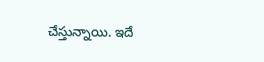చేస్తున్నాయి. ఇదే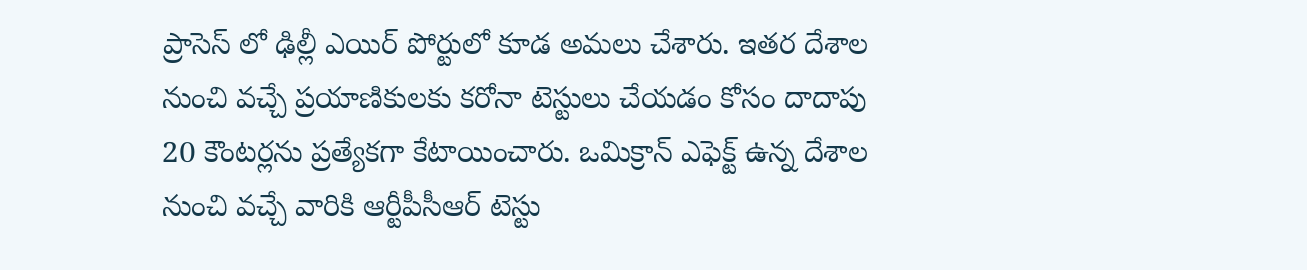ప్రాసెస్ లో ఢిల్లీ ఎయిర్ పోర్టులో కూడ అమలు చేశారు. ఇతర దేశాల నుంచి వచ్చే ప్రయాణికులకు కరోనా టెస్టులు చేయడం కోసం దాదాపు 20 కౌంటర్లను ప్రత్యేకగా కేటాయించారు. ఒమిక్రాన్ ఎఫెక్ట్ ఉన్న దేశాల నుంచి వచ్చే వారికి ఆర్టీపీసీఆర్ టెస్టు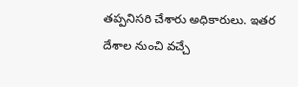తప్పనిసరి చేశారు అధికారులు. ఇతర దేశాల నుంచి వచ్చే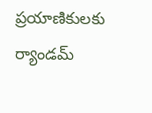ప్రయాణికులకు ర్యాండమ్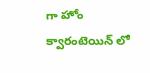గా హోం క్వారంటెయిన్ లో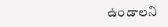ఉండాలని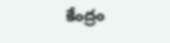కేంద్రం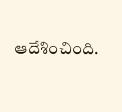ఆదేశించింది.